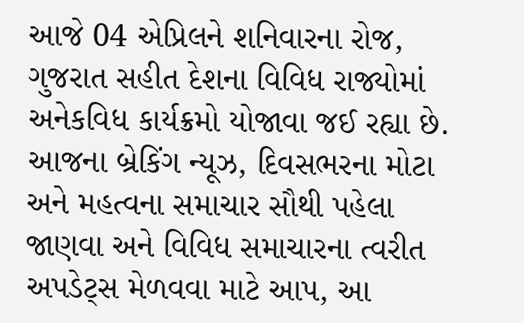આજે 04 એપ્રિલને શનિવારના રોજ, ગુજરાત સહીત દેશના વિવિધ રાજ્યોમાં અનેકવિધ કાર્યક્રમો યોજાવા જઈ રહ્યા છે. આજના બ્રેકિંગ ન્યૂઝ, દિવસભરના મોટા અને મહત્વના સમાચાર સૌથી પહેલા જાણવા અને વિવિધ સમાચારના ત્વરીત અપડેટ્સ મેળવવા માટે આપ, આ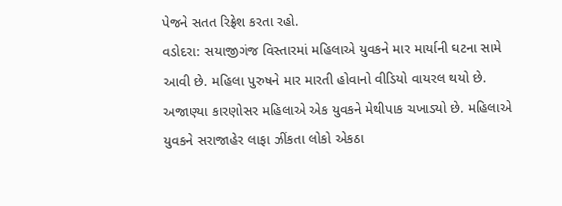પેજને સતત રિફ્રેશ કરતા રહો.
વડોદરા: સયાજીગંજ વિસ્તારમાં મહિલાએ યુવકને માર માર્યાની ઘટના સામે આવી છે. મહિલા પુરુષને માર મારતી હોવાનો વીડિયો વાયરલ થયો છે. અજાણ્યા કારણોસર મહિલાએ એક યુવકને મેથીપાક ચખાડ્યો છે. મહિલાએ યુવકને સરાજાહેર લાફા ઝીંકતા લોકો એકઠા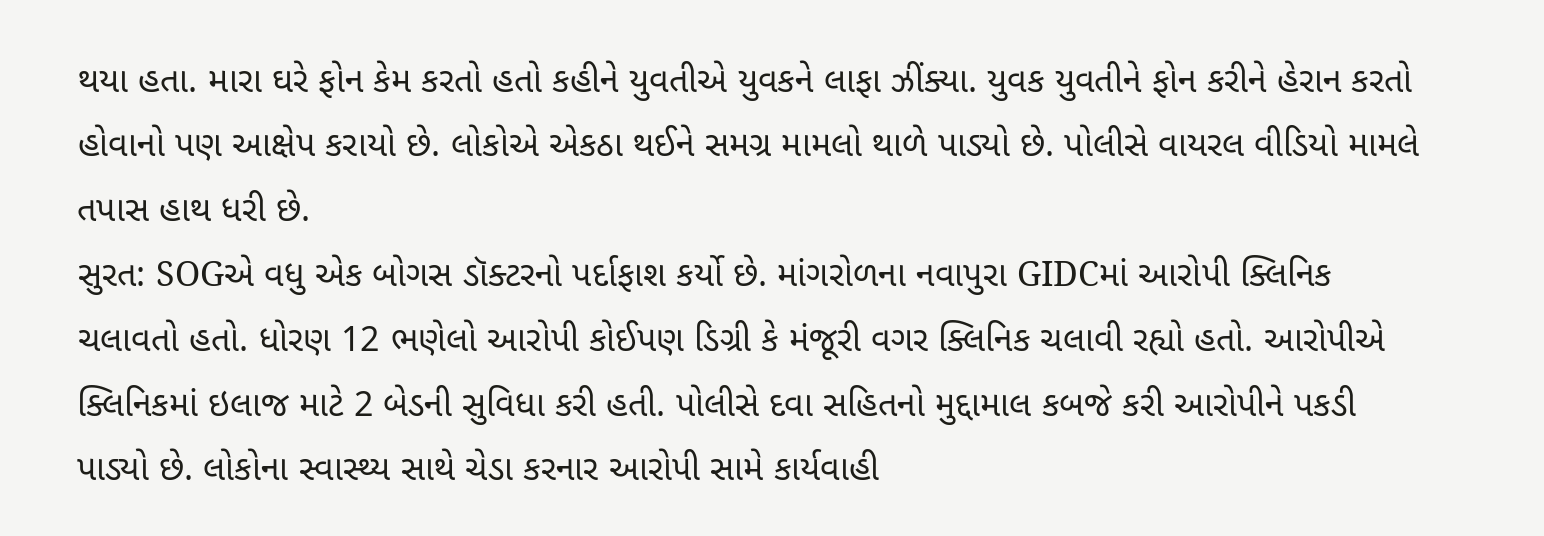થયા હતા. મારા ઘરે ફોન કેમ કરતો હતો કહીને યુવતીએ યુવકને લાફા ઝીંક્યા. યુવક યુવતીને ફોન કરીને હેરાન કરતો હોવાનો પણ આક્ષેપ કરાયો છે. લોકોએ એકઠા થઈને સમગ્ર મામલો થાળે પાડ્યો છે. પોલીસે વાયરલ વીડિયો મામલે તપાસ હાથ ધરી છે.
સુરત: SOGએ વધુ એક બોગસ ડૉક્ટરનો પર્દાફાશ કર્યો છે. માંગરોળના નવાપુરા GIDCમાં આરોપી ક્લિનિક ચલાવતો હતો. ધોરણ 12 ભણેલો આરોપી કોઈપણ ડિગ્રી કે મંજૂરી વગર ક્લિનિક ચલાવી રહ્યો હતો. આરોપીએ ક્લિનિકમાં ઇલાજ માટે 2 બેડની સુવિધા કરી હતી. પોલીસે દવા સહિતનો મુદ્દામાલ કબજે કરી આરોપીને પકડી પાડ્યો છે. લોકોના સ્વાસ્થ્ય સાથે ચેડા કરનાર આરોપી સામે કાર્યવાહી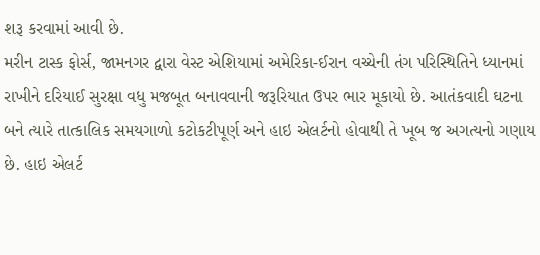શરૂ કરવામાં આવી છે.
મરીન ટાસ્ક ફોર્સ, જામનગર દ્વારા વેસ્ટ એશિયામાં અમેરિકા-ઈરાન વચ્ચેની તંગ પરિસ્થિતિને ધ્યાનમાં રાખીને દરિયાઈ સુરક્ષા વધુ મજબૂત બનાવવાની જરૂરિયાત ઉપર ભાર મૂકાયો છે. આતંકવાદી ઘટના બને ત્યારે તાત્કાલિક સમયગાળો કટોકટીપૂર્ણ અને હાઇ એલર્ટનો હોવાથી તે ખૂબ જ અગત્યનો ગણાય છે. હાઇ એલર્ટ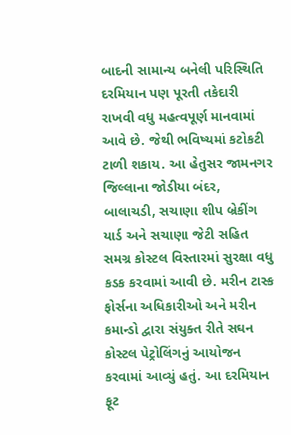બાદની સામાન્ય બનેલી પરિસ્થિતિ દરમિયાન પણ પૂરતી તકેદારી રાખવી વધુ મહત્વપૂર્ણ માનવામાં આવે છે. જેથી ભવિષ્યમાં કટોકટી ટાળી શકાય. આ હેતુસર જામનગર જિલ્લાના જોડીયા બંદર, બાલાચડી, સચાણા શીપ બ્રેકીંગ યાર્ડ અને સચાણા જેટી સહિત સમગ્ર કોસ્ટલ વિસ્તારમાં સુરક્ષા વધુ કડક કરવામાં આવી છે. મરીન ટાસ્ક ફોર્સના અધિકારીઓ અને મરીન કમાન્ડો દ્વારા સંયુક્ત રીતે સઘન કોસ્ટલ પેટ્રોલિંગનું આયોજન કરવામાં આવ્યું હતું. આ દરમિયાન ફૂટ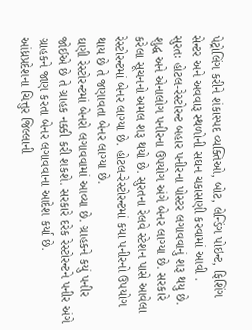પેટ્રોલિંગ કરીને શંકાસ્પદ વ્યક્તિઓ, બોટ, લેન્ડિંગ પોઇન્ટ, ફિશિંગ સેન્ટર અને અવવારૂ સ્થળોની સઘન ચકાસણી કરવામાં આવી .
સુરતઃ હોટલ-રેસ્ટોરન્ટ બહાર પનીરના પોસ્ટર લગાવવાનું શરૂ થયુ છે. શુદ્ધ અને એનાલોગ પનીરના ઉપયોગ અંગે બેનર લાગ્યા છે. સરકારે કરેલા સૂચનનો અમલ શરૂ થયો છે. સુરતના રેલવે સ્ટેશન પાસે આવેલા રેસ્ટોરન્ટમાં બેનર લાગ્યા છે. હોટલ-રેસ્ટોરન્ટમાં કયા પનીરનો ઉપયોગ થાય છે તે જણાવતા બેનર લાગ્યા છે.
ઘણી રેસ્ટોરન્ટમાં બેનરો લગાવવામાં આવ્યા છે. ગ્રાહકને કયું પનીર જોઈએ છે તે ગ્રાહક નક્કી કરી શકશે. સરકારે દરેક રેસ્ટોરન્ટને પનીર અંગે ગ્રાહકને જાણ કરતા બેનર લગાવવાના આદેશ કર્યા છે.
આંધ્રપ્રદેશના ચિત્તુર જિલ્લાની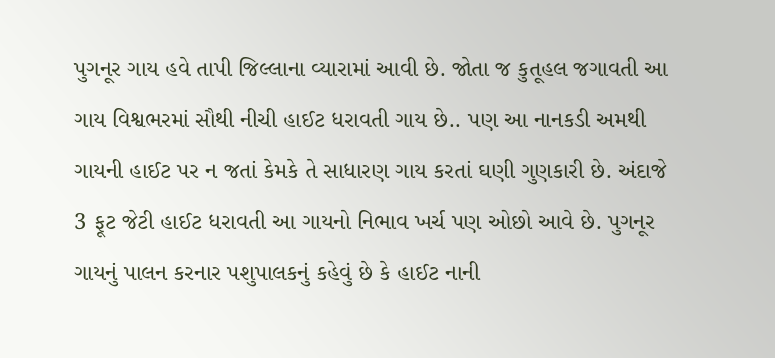પુગનૂર ગાય હવે તાપી જિલ્લાના વ્યારામાં આવી છે. જોતા જ કુતૂહલ જગાવતી આ ગાય વિશ્વભરમાં સૌથી નીચી હાઈટ ધરાવતી ગાય છે.. પણ આ નાનકડી અમથી ગાયની હાઈટ પર ન જતાં કેમકે તે સાધારણ ગાય કરતાં ઘણી ગુણકારી છે. અંદાજે 3 ફૂટ જેટી હાઈટ ધરાવતી આ ગાયનો નિભાવ ખર્ચ પણ ઓછો આવે છે. પુગનૂર ગાયનું પાલન કરનાર પશુપાલકનું કહેવું છે કે હાઈટ નાની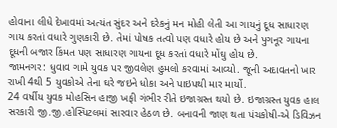હોવાના લીધે દેખાવમાં અત્યંત સુંદર અને દરેકનું મન મોહી લેતી આ ગાયનું દૂધ સાધારણ ગાય કરતાં વધારે ગુણકારી છે. તેમાં પોષક તત્વો પણ વધારે હોય છે અને પુગનૂર ગાયના દૂધની બજાર કિંમત પણ સાધારણ ગાયના દૂધ કરતાં વધારે મોંઘુ હોય છે.
જામનગર: ધુવાવ ગામે યુવક પર જીવલેણ હુમલો કરવામાં આવ્યો. જૂની અદાવતનો ખાર રાખી 4થી 5 યુવકોએ તેના ઘરે જઇને ધોકા અને પાઇપથી માર માર્યો.
24 વર્ષીય યુવક મોહસિન હાજી ખફી ગંભીર રીતે ઇજાગ્રસ્ત થયો છે. ઇજાગ્રસ્ત યુવક હાલ સરકારી જી.જી.હોસ્પિટલમાં સારવાર હેઠળ છે. બનાવની જાણ થતા પંચકોષી-એ ડિવિઝન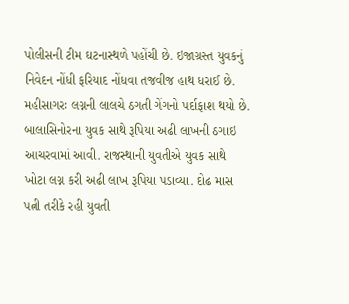પોલીસની ટીમ ઘટનાસ્થળે પહોંચી છે. ઇજાગ્રસ્ત યુવકનું નિવેદન નોંધી ફરિયાદ નોંધવા તજવીજ હાથ ધરાઈ છે.
મહીસાગરઃ લગ્નની લાલચે ઠગતી ગેંગનો પર્દાફાશ થયો છે. બાલાસિનોરના યુવક સાથે રૂપિયા અઢી લાખની ઠગાઇ આચરવામાં આવી. રાજસ્થાની યુવતીએ યુવક સાથે ખોટા લગ્ન કરી અઢી લાખ રૂપિયા પડાવ્યા. દોઢ માસ પત્ની તરીકે રહી યુવતી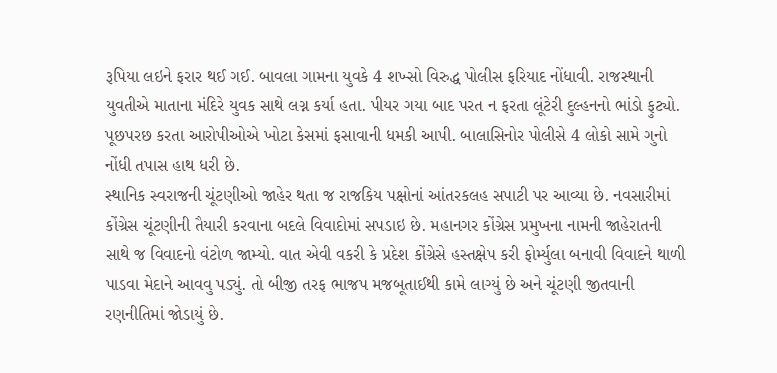રૂપિયા લઇને ફરાર થઈ ગઈ. બાવલા ગામના યુવકે 4 શખ્સો વિરુદ્ધ પોલીસ ફરિયાદ નોંધાવી. રાજસ્થાની યુવતીએ માતાના મંદિરે યુવક સાથે લગ્ન કર્યા હતા. પીયર ગયા બાદ પરત ન ફરતા લૂંટેરી દુલ્હનનો ભાંડો ફુટ્યો. પૂછપરછ કરતા આરોપીઓએ ખોટા કેસમાં ફસાવાની ધમકી આપી. બાલાસિનોર પોલીસે 4 લોકો સામે ગુનો નોંધી તપાસ હાથ ધરી છે.
સ્થાનિક સ્વરાજની ચૂંટણીઓ જાહેર થતા જ રાજકિય પક્ષોનાં આંતરકલહ સપાટી પર આવ્યા છે. નવસારીમાં કોંગ્રેસ ચૂંટણીની તૈયારી કરવાના બદલે વિવાદોમાં સપડાઇ છે. મહાનગર કોંગ્રેસ પ્રમુખના નામની જાહેરાતની સાથે જ વિવાદનો વંટોળ જામ્યો. વાત એવી વકરી કે પ્રદેશ કોંગ્રેસે હસ્તક્ષેપ કરી ફોર્મ્યુલા બનાવી વિવાદને થાળી પાડવા મેદાને આવવુ પડ્યું. તો બીજી તરફ ભાજપ મજબૂતાઈથી કામે લાગ્યું છે અને ચૂંટણી જીતવાની રણનીતિમાં જોડાયું છે.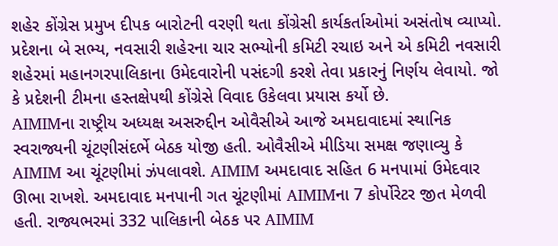શહેર કોંગ્રેસ પ્રમુખ દીપક બારોટની વરણી થતા કોંગ્રેસી કાર્યકર્તાઓમાં અસંતોષ વ્યાપ્યો. પ્રદેશના બે સભ્ય, નવસારી શહેરના ચાર સભ્યોની કમિટી રચાઇ અને એ કમિટી નવસારી શહેરમાં મહાનગરપાલિકાના ઉમેદવારોની પસંદગી કરશે તેવા પ્રકારનું નિર્ણય લેવાયો. જો કે પ્રદેશની ટીમના હસ્તક્ષેપથી કોંગ્રેસે વિવાદ ઉકેલવા પ્રયાસ કર્યો છે.
AIMIMના રાષ્ટ્રીય અધ્યક્ષ અસરુદ્દીન ઓવૈસીએ આજે અમદાવાદમાં સ્થાનિક સ્વરાજ્યની ચૂંટણીસંદર્ભે બેઠક યોજી હતી. ઓવૈસીએ મીડિયા સમક્ષ જણાવ્યુ કે AIMIM આ ચૂંટણીમાં ઝંપલાવશે. AIMIM અમદાવાદ સહિત 6 મનપામાં ઉમેદવાર ઊભા રાખશે. અમદાવાદ મનપાની ગત ચૂંટણીમાં AIMIMના 7 કોર્પોરેટર જીત મેળવી હતી. રાજ્યભરમાં 332 પાલિકાની બેઠક પર AIMIM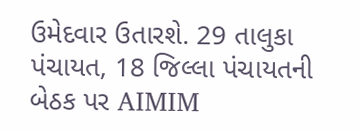ઉમેદવાર ઉતારશે. 29 તાલુકા પંચાયત, 18 જિલ્લા પંચાયતની બેઠક પર AIMIM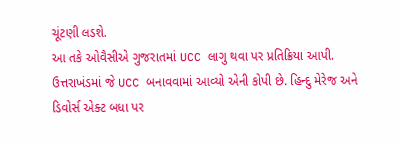ચૂંટણી લડશે.
આ તકે ઓવૈસીએ ગુજરાતમાં UCC લાગુ થવા પર પ્રતિક્રિયા આપી. ઉત્તરાખંડમાં જે UCC બનાવવામાં આવ્યો એની કોપી છે. હિન્દુ મેરેજ અને ડિવોર્સ એક્ટ બધા પર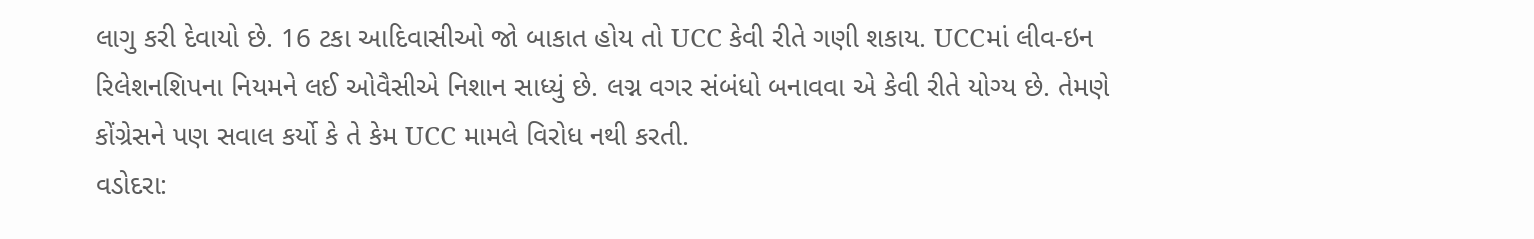લાગુ કરી દેવાયો છે. 16 ટકા આદિવાસીઓ જો બાકાત હોય તો UCC કેવી રીતે ગણી શકાય. UCCમાં લીવ-ઇન રિલેશનશિપના નિયમને લઈ ઓવૈસીએ નિશાન સાધ્યું છે. લગ્ન વગર સંબંધો બનાવવા એ કેવી રીતે યોગ્ય છે. તેમણે કોંગ્રેસને પણ સવાલ કર્યો કે તે કેમ UCC મામલે વિરોધ નથી કરતી.
વડોદરા: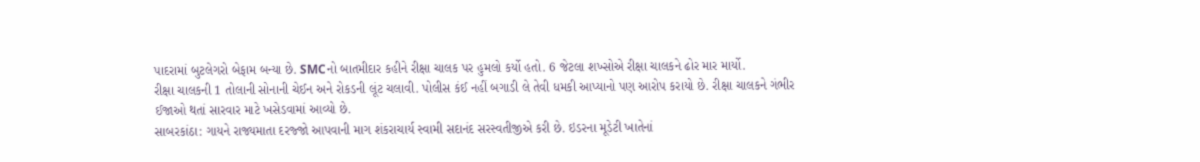પાદરામાં બુટલેગરો બેફામ બન્યા છે. SMCનો બાતમીદાર કહીને રીક્ષા ચાલક પર હુમલો કર્યો હતો. 6 જેટલા શખ્સોએ રીક્ષા ચાલકને ઢોર માર માર્યો.
રીક્ષા ચાલકની 1 તોલાની સોનાની ચેઈન અને રોકડની લૂંટ ચલાવી. પોલીસ કંઈ નહીં બગાડી લે તેવી ધમકી આપ્યાનો પણ આરોપ કરાયો છે. રીક્ષા ચાલકને ગંભીર ઈજાઓ થતાં સારવાર માટે ખસેડવામાં આવ્યો છે.
સાબરકાંઠા: ગાયને રાજ્યમાતા દરજ્જો આપવાની માગ શંકરાચાર્ય સ્વામી સદાનંદ સરસ્વતીજીએ કરી છે. ઇડરના મૂડેટી ખાતેનાં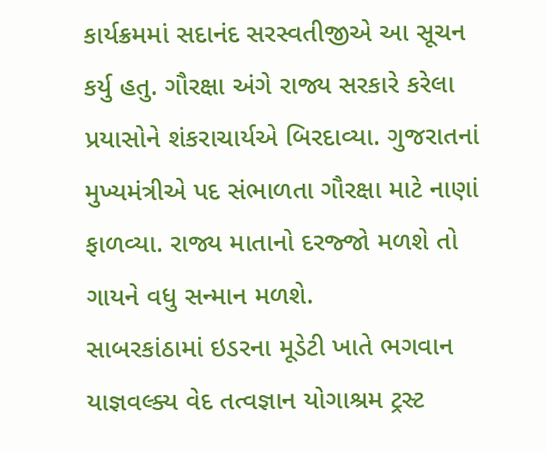કાર્યક્રમમાં સદાનંદ સરસ્વતીજીએ આ સૂચન કર્યુ હતુ. ગૌરક્ષા અંગે રાજ્ય સરકારે કરેલા પ્રયાસોને શંકરાચાર્યએ બિરદાવ્યા. ગુજરાતનાં મુખ્યમંત્રીએ પદ સંભાળતા ગૌરક્ષા માટે નાણાં ફાળવ્યા. રાજ્ય માતાનો દરજ્જો મળશે તો ગાયને વધુ સન્માન મળશે.
સાબરકાંઠામાં ઇડરના મૂડેટી ખાતે ભગવાન યાજ્ઞવલ્ક્ય વેદ તત્વજ્ઞાન યોગાશ્રમ ટ્રસ્ટ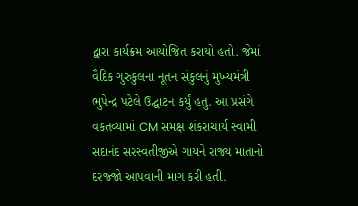દ્વારા કાર્યક્રમ આયોજિત કરાયો હતો. જેમાં વૈદિક ગુરુકુલના નૂતન સંકુલનું મુખ્યમંત્રી ભુપેન્દ્ર પટેલે ઉદ્ઘાટન કર્યું હતુ. આ પ્રસંગે વકતવ્યામાં CM સમક્ષ શંકરાચાર્ય સ્વામી સદાનંદ સરસ્વતીજીએ ગાયને રાજ્ય માતાનો દરજ્જો આપવાની માગ કરી હતી.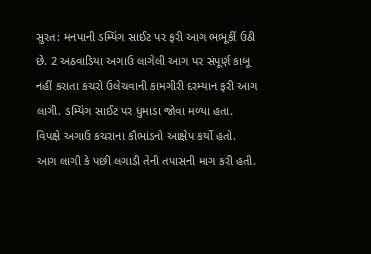સુરત: મનપાની ડમ્પિંગ સાઈટ પર ફરી આગ ભભૂકીં ઉઠી છે. 2 અઠવાડિયા અગાઉ લાગેલી આગ પર સંપૂર્ણ કાબૂ નહીં કરાતા કચરો ઉલેચવાની કામગીરી દરમ્યાન ફરી આગ લાગી. ડમ્પિંગ સાઈટ પર ધુમાડા જોવા મળ્યા હતા. વિપક્ષે અગાઉ કચરાના કૌભાંડનો આક્ષેપ કર્યો હતો. આગ લાગી કે પછી લગાડી તેની તપાસની માગ કરી હતી.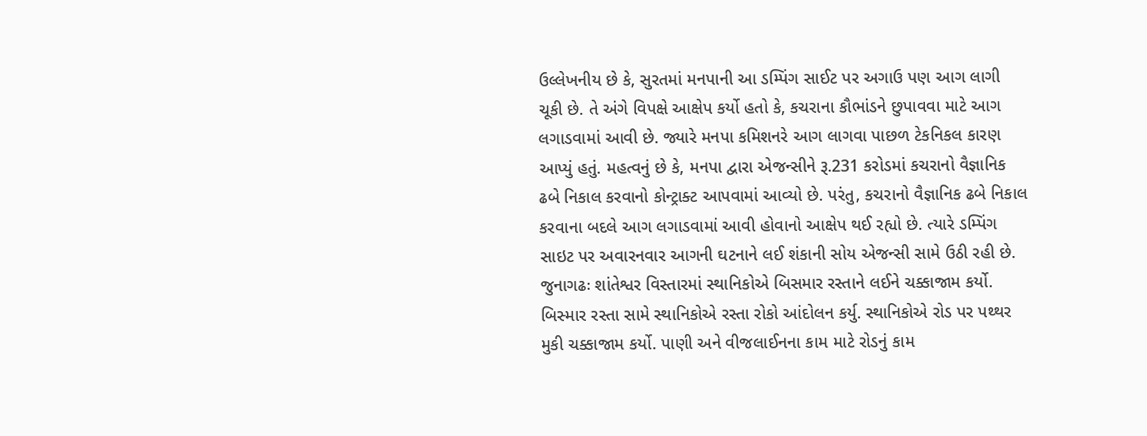ઉલ્લેખનીય છે કે, સુરતમાં મનપાની આ ડમ્પિંગ સાઈટ પર અગાઉ પણ આગ લાગી ચૂકી છે. તે અંગે વિપક્ષે આક્ષેપ કર્યો હતો કે, કચરાના કૌભાંડને છુપાવવા માટે આગ લગાડવામાં આવી છે. જ્યારે મનપા કમિશનરે આગ લાગવા પાછળ ટેકનિકલ કારણ આપ્યું હતું. મહત્વનું છે કે, મનપા દ્વારા એજન્સીને રૂ.231 કરોડમાં કચરાનો વૈજ્ઞાનિક ઢબે નિકાલ કરવાનો કોન્ટ્રાક્ટ આપવામાં આવ્યો છે. પરંતુ, કચરાનો વૈજ્ઞાનિક ઢબે નિકાલ કરવાના બદલે આગ લગાડવામાં આવી હોવાનો આક્ષેપ થઈ રહ્યો છે. ત્યારે ડમ્પિંગ સાઇટ પર અવારનવાર આગની ઘટનાને લઈ શંકાની સોય એજન્સી સામે ઉઠી રહી છે.
જુનાગઢઃ શાંતેશ્વર વિસ્તારમાં સ્થાનિકોએ બિસમાર રસ્તાને લઈને ચક્કાજામ કર્યો. બિસ્માર રસ્તા સામે સ્થાનિકોએ રસ્તા રોકો આંદોલન કર્યુ. સ્થાનિકોએ રોડ પર પથ્થર મુકી ચક્કાજામ કર્યો. પાણી અને વીજલાઈનના કામ માટે રોડનું કામ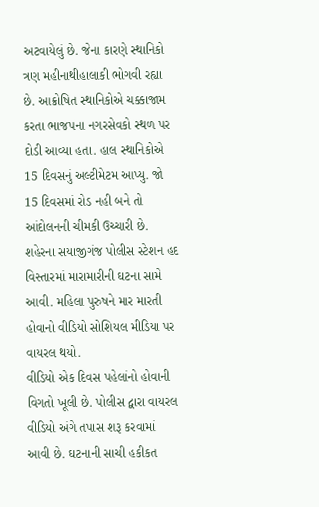અટવાયેલું છે. જેના કારણે સ્થાનિકો ત્રણ મહીનાથીહાલાકી ભોગવી રહ્યા છે. આક્રોષિત સ્થાનિકોએ ચક્કાજામ કરતા ભાજપના નગરસેવકો સ્થળ પર દોડી આવ્યા હતા. હાલ સ્થાનિકોએ 15 દિવસનું અલ્ટીમેટમ આપ્યુ. જો 15 દિવસમાં રોડ નહી બને તો આંદોલનની ચીમકી ઉચ્ચારી છે.
શહેરના સયાજીગંજ પોલીસ સ્ટેશન હદ વિસ્તારમાં મારામારીની ઘટના સામે આવી. મહિલા પુરુષને માર મારતી હોવાનો વીડિયો સોશિયલ મીડિયા પર વાયરલ થયો.
વીડિયો એક દિવસ પહેલાંનો હોવાની વિગતો ખૂલી છે. પોલીસ દ્વારા વાયરલ વીડિયો અંગે તપાસ શરૂ કરવામાં આવી છે. ઘટનાની સાચી હકીકત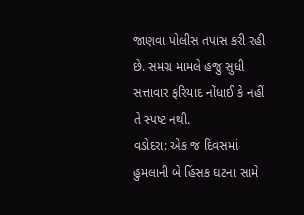જાણવા પોલીસ તપાસ કરી રહી છે. સમગ્ર મામલે હજુ સુધી સત્તાવાર ફરિયાદ નોંધાઈ કે નહીં તે સ્પષ્ટ નથી.
વડોદરા: એક જ દિવસમાં હુમલાની બે હિંસક ઘટના સામે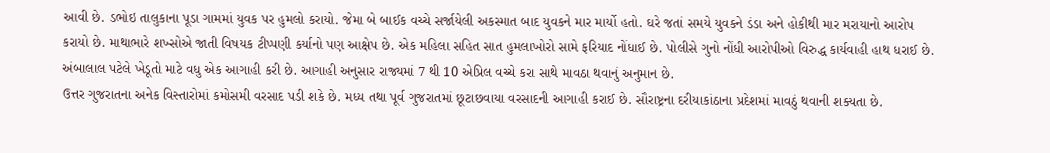આવી છે. ડભોઇ તાલુકાના પૂડા ગામમાં યુવક પર હુમલો કરાયો. જેમા બે બાઈક વચ્ચે સર્જાયેલી અકસ્માત બાદ યુવકને માર માર્યો હતો. ઘરે જતાં સમયે યુવકને ડંડા અને હોકીથી માર મરાયાનો આરોપ કરાયો છે. માથાભારે શખ્સોએ જાતી વિષયક ટીપ્પણી કર્યાનો પણ આક્ષેપ છે. એક મહિલા સહિત સાત હુમલાખોરો સામે ફરિયાદ નોંધાઈ છે. પોલીસે ગુનો નોંધી આરોપીઓ વિરુદ્ધ કાર્યવાહી હાથ ધરાઈ છે.
અંબાલાલ પટેલે ખેડૂતો માટે વધુ એક આગાહી કરી છે. આગાહી અનુસાર રાજ્યમાં 7 થી 10 એપ્રિલ વચ્ચે કરા સાથે માવઠા થવાનું અનુમાન છે.
ઉત્તર ગુજરાતના અનેક વિસ્તારોમાં કમોસમી વરસાદ પડી શકે છે. મધ્ય તથા પૂર્વ ગુજરાતમાં છૂટાછવાયા વરસાદની આગાહી કરાઈ છે. સૌરાષ્ટ્રના દરીયાકાંઠાના પ્રદેશમાં માવઠું થવાની શક્યતા છે.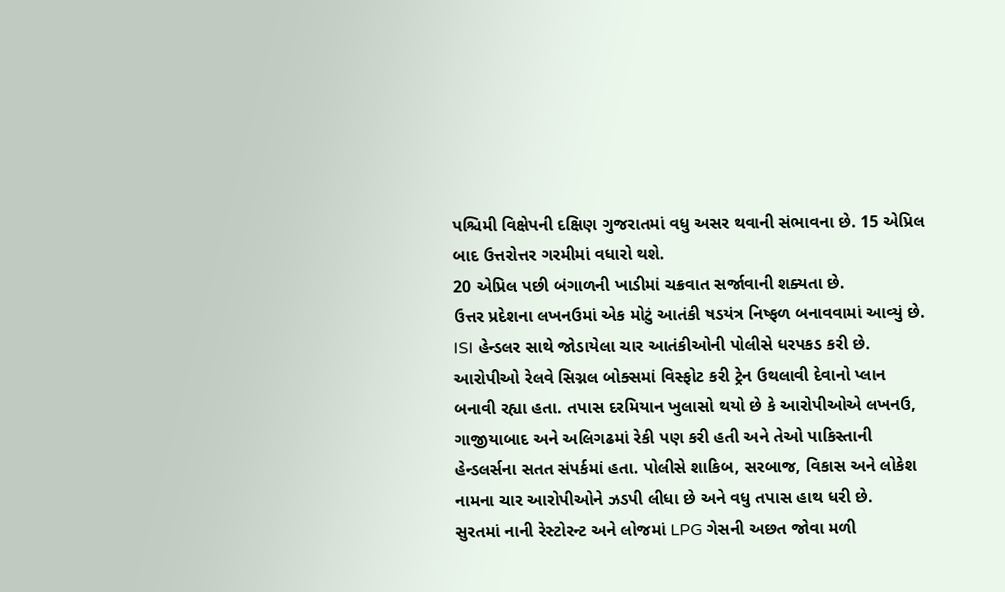પશ્ચિમી વિક્ષેપની દક્ષિણ ગુજરાતમાં વધુ અસર થવાની સંભાવના છે. 15 એપ્રિલ બાદ ઉત્તરોત્તર ગરમીમાં વધારો થશે.
20 એપ્રિલ પછી બંગાળની ખાડીમાં ચક્રવાત સર્જાવાની શક્યતા છે.
ઉત્તર પ્રદેશના લખનઉમાં એક મોટું આતંકી ષડયંત્ર નિષ્ફળ બનાવવામાં આવ્યું છે. ISI હેન્ડલર સાથે જોડાયેલા ચાર આતંકીઓની પોલીસે ધરપકડ કરી છે. આરોપીઓ રેલવે સિગ્નલ બોક્સમાં વિસ્ફોટ કરી ટ્રેન ઉથલાવી દેવાનો પ્લાન બનાવી રહ્યા હતા. તપાસ દરમિયાન ખુલાસો થયો છે કે આરોપીઓએ લખનઉ, ગાજીયાબાદ અને અલિગઢમાં રેકી પણ કરી હતી અને તેઓ પાકિસ્તાની હેન્ડલર્સના સતત સંપર્કમાં હતા. પોલીસે શાકિબ, સરબાજ, વિકાસ અને લોકેશ નામના ચાર આરોપીઓને ઝડપી લીધા છે અને વધુ તપાસ હાથ ધરી છે.
સુરતમાં નાની રેસ્ટોરન્ટ અને લોજમાં LPG ગેસની અછત જોવા મળી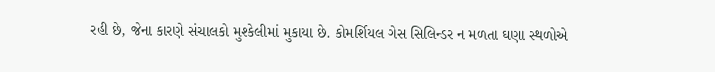રહી છે, જેના કારણે સંચાલકો મુશ્કેલીમાં મુકાયા છે. કોમર્શિયલ ગેસ સિલિન્ડર ન મળતા ઘણા સ્થળોએ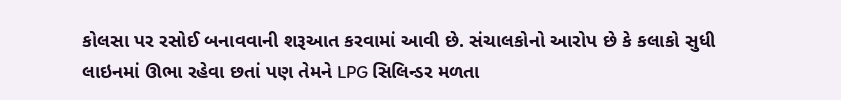કોલસા પર રસોઈ બનાવવાની શરૂઆત કરવામાં આવી છે. સંચાલકોનો આરોપ છે કે કલાકો સુધી લાઇનમાં ઊભા રહેવા છતાં પણ તેમને LPG સિલિન્ડર મળતા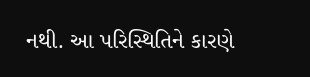નથી. આ પરિસ્થિતિને કારણે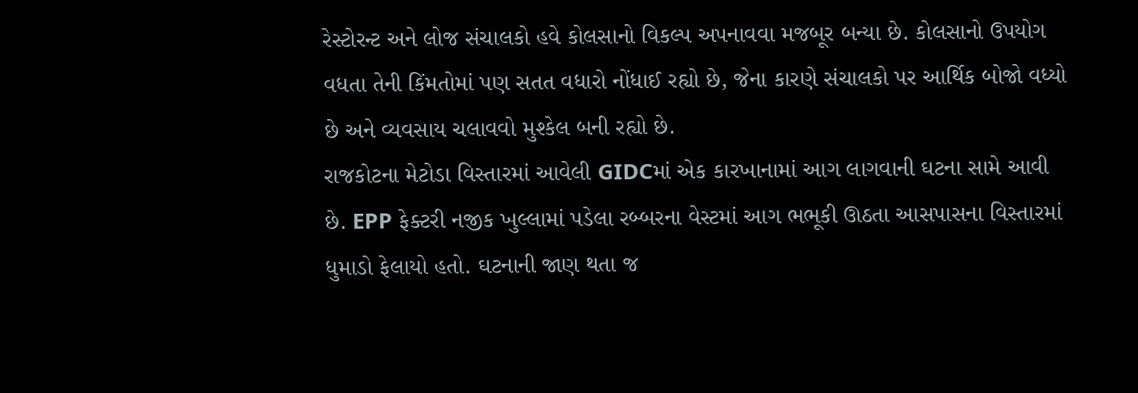રેસ્ટોરન્ટ અને લોજ સંચાલકો હવે કોલસાનો વિકલ્પ અપનાવવા મજબૂર બન્યા છે. કોલસાનો ઉપયોગ વધતા તેની કિંમતોમાં પણ સતત વધારો નોંધાઈ રહ્યો છે, જેના કારણે સંચાલકો પર આર્થિક બોજો વધ્યો છે અને વ્યવસાય ચલાવવો મુશ્કેલ બની રહ્યો છે.
રાજકોટના મેટોડા વિસ્તારમાં આવેલી GIDCમાં એક કારખાનામાં આગ લાગવાની ઘટના સામે આવી છે. EPP ફેક્ટરી નજીક ખુલ્લામાં પડેલા રબ્બરના વેસ્ટમાં આગ ભભૂકી ઊઠતા આસપાસના વિસ્તારમાં ધુમાડો ફેલાયો હતો. ઘટનાની જાણ થતા જ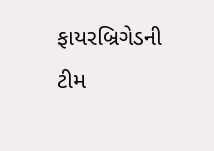ફાયરબ્રિગેડની ટીમ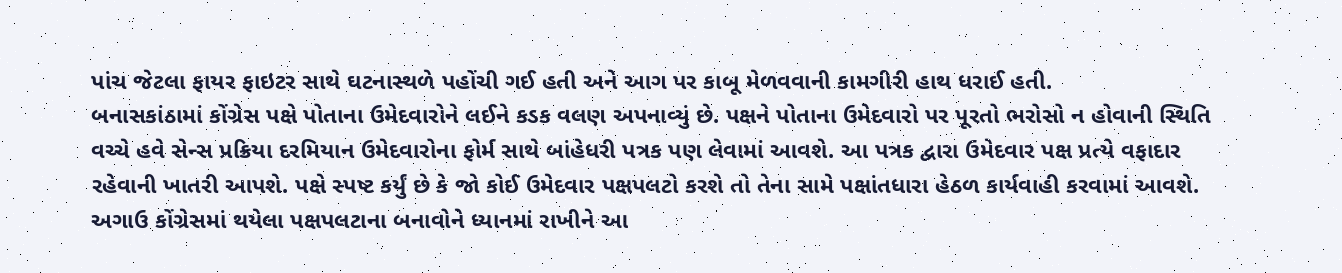પાંચ જેટલા ફાયર ફાઇટર સાથે ઘટનાસ્થળે પહોંચી ગઈ હતી અને આગ પર કાબૂ મેળવવાની કામગીરી હાથ ધરાઈ હતી.
બનાસકાંઠામાં કોંગ્રેસ પક્ષે પોતાના ઉમેદવારોને લઈને કડક વલણ અપનાવ્યું છે. પક્ષને પોતાના ઉમેદવારો પર પૂરતો ભરોસો ન હોવાની સ્થિતિ વચ્ચે હવે સેન્સ પ્રક્રિયા દરમિયાન ઉમેદવારોના ફોર્મ સાથે બાંહેધરી પત્રક પણ લેવામાં આવશે. આ પત્રક દ્વારા ઉમેદવાર પક્ષ પ્રત્યે વફાદાર રહેવાની ખાતરી આપશે. પક્ષે સ્પષ્ટ કર્યું છે કે જો કોઈ ઉમેદવાર પક્ષપલટો કરશે તો તેના સામે પક્ષાંતધારા હેઠળ કાર્યવાહી કરવામાં આવશે. અગાઉ કોંગ્રેસમાં થયેલા પક્ષપલટાના બનાવોને ધ્યાનમાં રાખીને આ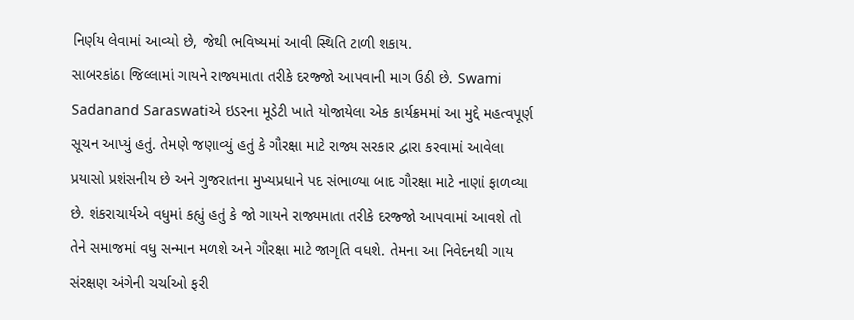નિર્ણય લેવામાં આવ્યો છે, જેથી ભવિષ્યમાં આવી સ્થિતિ ટાળી શકાય.
સાબરકાંઠા જિલ્લામાં ગાયને રાજ્યમાતા તરીકે દરજ્જો આપવાની માગ ઉઠી છે. Swami Sadanand Saraswatiએ ઇડરના મૂડેટી ખાતે યોજાયેલા એક કાર્યક્રમમાં આ મુદ્દે મહત્વપૂર્ણ સૂચન આપ્યું હતું. તેમણે જણાવ્યું હતું કે ગૌરક્ષા માટે રાજ્ય સરકાર દ્વારા કરવામાં આવેલા પ્રયાસો પ્રશંસનીય છે અને ગુજરાતના મુખ્યપ્રધાને પદ સંભાળ્યા બાદ ગૌરક્ષા માટે નાણાં ફાળવ્યા છે. શંકરાચાર્યએ વધુમાં કહ્યું હતું કે જો ગાયને રાજ્યમાતા તરીકે દરજ્જો આપવામાં આવશે તો તેને સમાજમાં વધુ સન્માન મળશે અને ગૌરક્ષા માટે જાગૃતિ વધશે. તેમના આ નિવેદનથી ગાય સંરક્ષણ અંગેની ચર્ચાઓ ફરી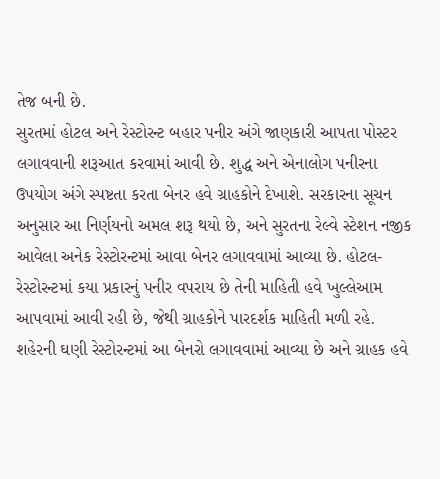તેજ બની છે.
સુરતમાં હોટલ અને રેસ્ટોરન્ટ બહાર પનીર અંગે જાણકારી આપતા પોસ્ટર લગાવવાની શરૂઆત કરવામાં આવી છે. શુદ્ધ અને એનાલોગ પનીરના ઉપયોગ અંગે સ્પષ્ટતા કરતા બેનર હવે ગ્રાહકોને દેખાશે. સરકારના સૂચન અનુસાર આ નિર્ણયનો અમલ શરૂ થયો છે, અને સુરતના રેલ્વે સ્ટેશન નજીક આવેલા અનેક રેસ્ટોરન્ટમાં આવા બેનર લગાવવામાં આવ્યા છે. હોટલ-રેસ્ટોરન્ટમાં કયા પ્રકારનું પનીર વપરાય છે તેની માહિતી હવે ખુલ્લેઆમ આપવામાં આવી રહી છે, જેથી ગ્રાહકોને પારદર્શક માહિતી મળી રહે. શહેરની ઘણી રેસ્ટોરન્ટમાં આ બેનરો લગાવવામાં આવ્યા છે અને ગ્રાહક હવે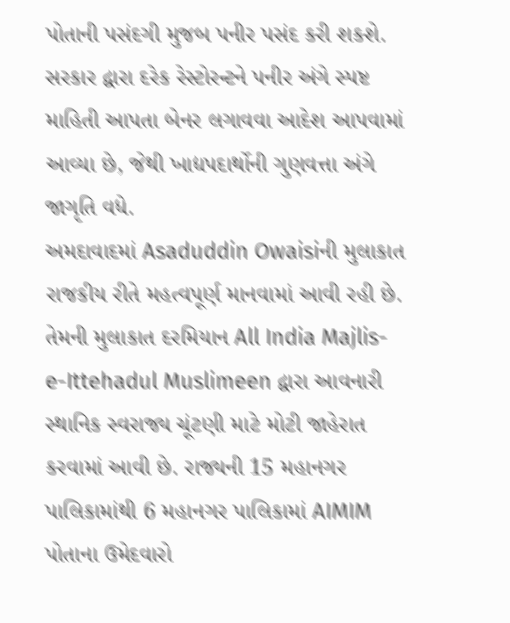પોતાની પસંદગી મુજબ પનીર પસંદ કરી શકશે. સરકાર દ્વારા દરેક રેસ્ટોરન્ટને પનીર અંગે સ્પષ્ટ માહિતી આપતા બેનર લગાવવા આદેશ આપવામાં આવ્યા છે, જેથી ખાદ્યપદાર્થોની ગુણવત્તા અંગે જાગૃતિ વધે.
અમદાવાદમાં Asaduddin Owaisiની મુલાકાત રાજકીય રીતે મહત્વપૂર્ણ માનવામાં આવી રહી છે. તેમની મુલાકાત દરમિયાન All India Majlis-e-Ittehadul Muslimeen દ્વારા આવનારી સ્થાનિક સ્વરાજ્ય ચૂંટણી માટે મોટી જાહેરાત કરવામાં આવી છે. રાજ્યની 15 મહાનગર પાલિકામાંથી 6 મહાનગર પાલિકામાં AIMIM પોતાના ઉમેદવારો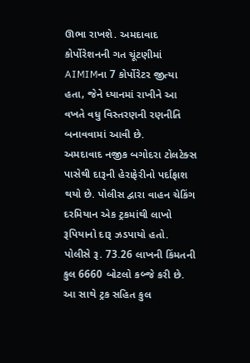ઊભા રાખશે. અમદાવાદ કોર્પોરેશનની ગત ચૂંટણીમાં AIMIMના 7 કોર્પોરેટર જીત્યા હતા, જેને ધ્યાનમાં રાખીને આ વખતે વધુ વિસ્તરણની રણનીતિ બનાવવામાં આવી છે.
અમદાવાદ નજીક બગોદરા ટોલટેક્સ પાસેથી દારૂની હેરાફેરીનો પર્દાફાશ થયો છે. પોલીસ દ્વારા વાહન ચેકિંગ દરમિયાન એક ટ્રકમાંથી લાખો રૂપિયાનો દારૂ ઝડપાયો હતો. પોલીસે રૂ. 73.26 લાખની કિંમતની કુલ 6660 બોટલો કબ્જે કરી છે. આ સાથે ટ્રક સહિત કુલ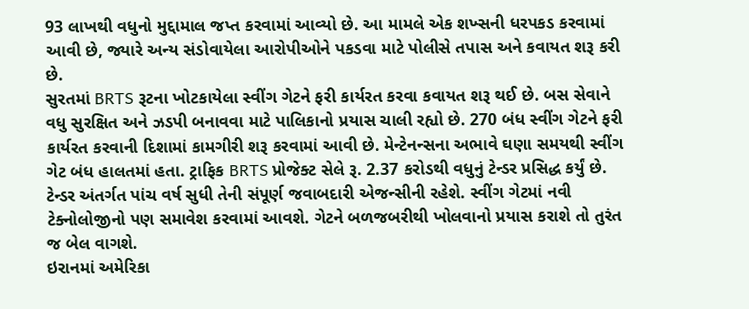93 લાખથી વધુનો મુદ્દામાલ જપ્ત કરવામાં આવ્યો છે. આ મામલે એક શખ્સની ધરપકડ કરવામાં આવી છે, જ્યારે અન્ય સંડોવાયેલા આરોપીઓને પકડવા માટે પોલીસે તપાસ અને કવાયત શરૂ કરી છે.
સુરતમાં BRTS રૂટના ખોટકાયેલા સ્વીંગ ગેટને ફરી કાર્યરત કરવા કવાયત શરૂ થઈ છે. બસ સેવાને વધુ સુરક્ષિત અને ઝડપી બનાવવા માટે પાલિકાનો પ્રયાસ ચાલી રહ્યો છે. 270 બંધ સ્વીંગ ગેટને ફરી કાર્યરત કરવાની દિશામાં કામગીરી શરૂ કરવામાં આવી છે. મેન્ટેનન્સના અભાવે ઘણા સમયથી સ્વીંગ ગેટ બંધ હાલતમાં હતા. ટ્રાફિક BRTS પ્રોજેક્ટ સેલે રૂ. 2.37 કરોડથી વધુનું ટેન્ડર પ્રસિદ્ધ કર્યું છે. ટેન્ડર અંતર્ગત પાંચ વર્ષ સુધી તેની સંપૂર્ણ જવાબદારી એજન્સીની રહેશે. સ્વીંગ ગેટમાં નવી ટેક્નોલોજીનો પણ સમાવેશ કરવામાં આવશે. ગેટને બળજબરીથી ખોલવાનો પ્રયાસ કરાશે તો તુરંત જ બેલ વાગશે.
ઇરાનમાં અમેરિકા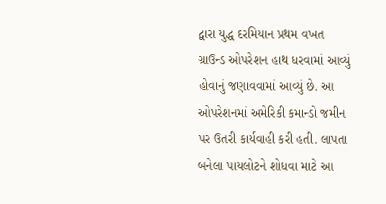દ્વારા યુદ્ધ દરમિયાન પ્રથમ વખત ગ્રાઉન્ડ ઓપરેશન હાથ ધરવામાં આવ્યું હોવાનું જણાવવામાં આવ્યું છે. આ ઓપરેશનમાં અમેરિકી કમાન્ડો જમીન પર ઉતરી કાર્યવાહી કરી હતી. લાપતા બનેલા પાયલોટને શોધવા માટે આ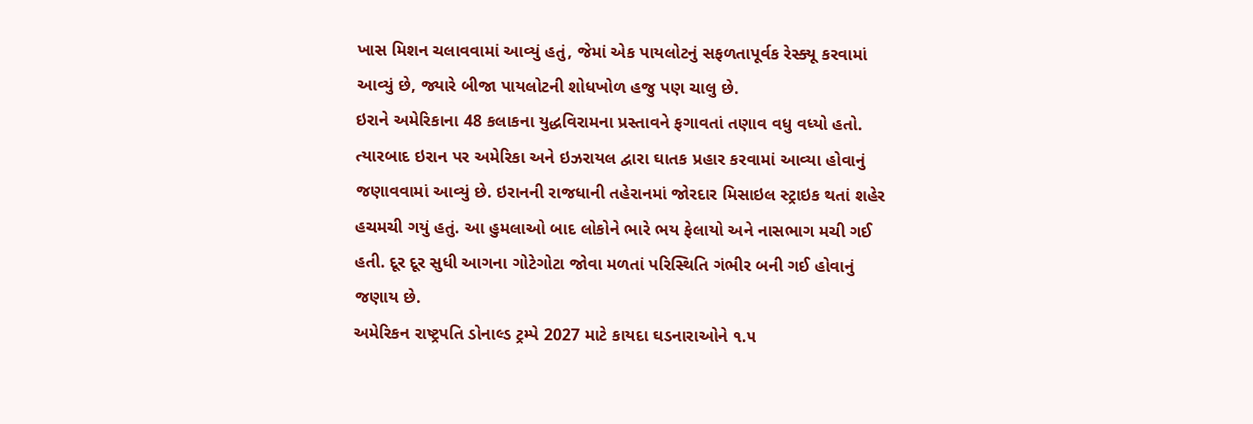ખાસ મિશન ચલાવવામાં આવ્યું હતું, જેમાં એક પાયલોટનું સફળતાપૂર્વક રેસ્ક્યૂ કરવામાં આવ્યું છે, જ્યારે બીજા પાયલોટની શોધખોળ હજુ પણ ચાલુ છે.
ઇરાને અમેરિકાના 48 કલાકના યુદ્ધવિરામના પ્રસ્તાવને ફગાવતાં તણાવ વધુ વધ્યો હતો. ત્યારબાદ ઇરાન પર અમેરિકા અને ઇઝરાયલ દ્વારા ઘાતક પ્રહાર કરવામાં આવ્યા હોવાનું જણાવવામાં આવ્યું છે. ઇરાનની રાજધાની તહેરાનમાં જોરદાર મિસાઇલ સ્ટ્રાઇક થતાં શહેર હચમચી ગયું હતું. આ હુમલાઓ બાદ લોકોને ભારે ભય ફેલાયો અને નાસભાગ મચી ગઈ હતી. દૂર દૂર સુધી આગના ગોટેગોટા જોવા મળતાં પરિસ્થિતિ ગંભીર બની ગઈ હોવાનું જણાય છે.
અમેરિકન રાષ્ટ્રપતિ ડોનાલ્ડ ટ્રમ્પે 2027 માટે કાયદા ઘડનારાઓને ૧.૫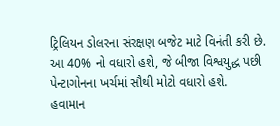ટ્રિલિયન ડોલરના સંરક્ષણ બજેટ માટે વિનંતી કરી છે. આ 40% નો વધારો હશે, જે બીજા વિશ્વયુદ્ધ પછી પેન્ટાગોનના ખર્ચમાં સૌથી મોટો વધારો હશે.
હવામાન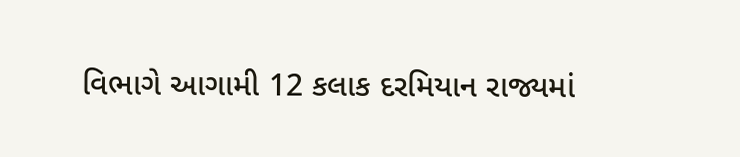વિભાગે આગામી 12 કલાક દરમિયાન રાજ્યમાં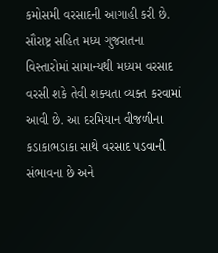કમોસમી વરસાદની આગાહી કરી છે. સૌરાષ્ટ્ર સહિત મધ્ય ગુજરાતના વિસ્તારોમાં સામાન્યથી મધ્યમ વરસાદ વરસી શકે તેવી શક્યતા વ્યક્ત કરવામાં આવી છે. આ દરમિયાન વીજળીના કડાકાભડાકા સાથે વરસાદ પડવાની સંભાવના છે અને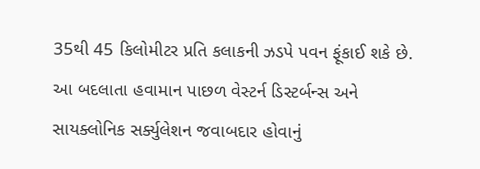35થી 45 કિલોમીટર પ્રતિ કલાકની ઝડપે પવન ફૂંકાઈ શકે છે. આ બદલાતા હવામાન પાછળ વેસ્ટર્ન ડિસ્ટર્બન્સ અને સાયક્લોનિક સર્ક્યુલેશન જવાબદાર હોવાનું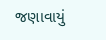જણાવાયું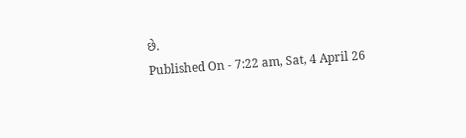છે.
Published On - 7:22 am, Sat, 4 April 26